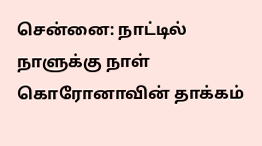சென்னை: நாட்டில் நாளுக்கு நாள் கொரோனாவின் தாக்கம்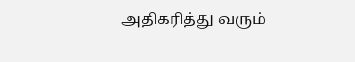அதிகரித்து வரும்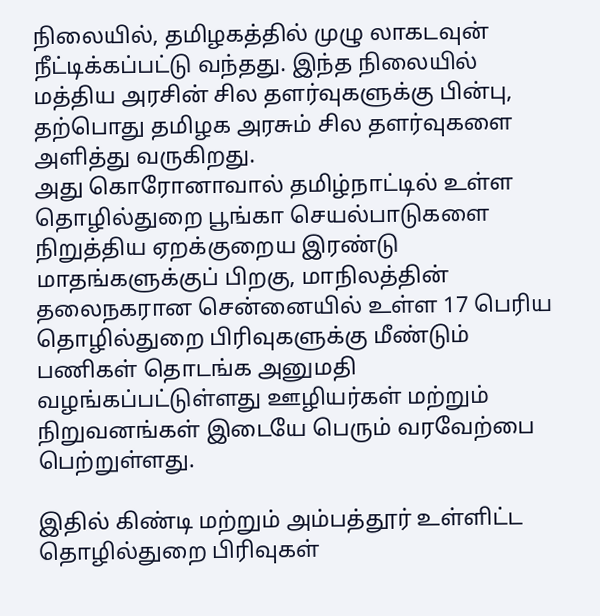நிலையில், தமிழகத்தில் முழு லாகடவுன் நீட்டிக்கப்பட்டு வந்தது. இந்த நிலையில் மத்திய அரசின் சில தளர்வுகளுக்கு பின்பு, தற்பொது தமிழக அரசும் சில தளர்வுகளை அளித்து வருகிறது.
அது கொரோனாவால் தமிழ்நாட்டில் உள்ள தொழில்துறை பூங்கா செயல்பாடுகளை நிறுத்திய ஏறக்குறைய இரண்டு மாதங்களுக்குப் பிறகு, மாநிலத்தின் தலைநகரான சென்னையில் உள்ள 17 பெரிய தொழில்துறை பிரிவுகளுக்கு மீண்டும் பணிகள் தொடங்க அனுமதி வழங்கப்பட்டுள்ளது ஊழியர்கள் மற்றும் நிறுவனங்கள் இடையே பெரும் வரவேற்பை பெற்றுள்ளது.

இதில் கிண்டி மற்றும் அம்பத்தூர் உள்ளிட்ட தொழில்துறை பிரிவுகள்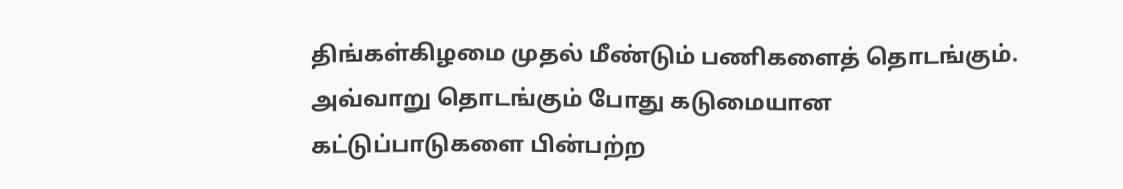திங்கள்கிழமை முதல் மீண்டும் பணிகளைத் தொடங்கும். அவ்வாறு தொடங்கும் போது கடுமையான கட்டுப்பாடுகளை பின்பற்ற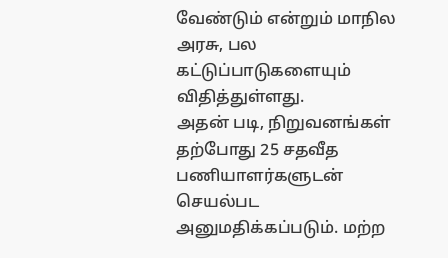வேண்டும் என்றும் மாநில அரசு, பல கட்டுப்பாடுகளையும் விதித்துள்ளது.
அதன் படி, நிறுவனங்கள் தற்போது 25 சதவீத பணியாளர்களுடன் செயல்பட அனுமதிக்கப்படும். மற்ற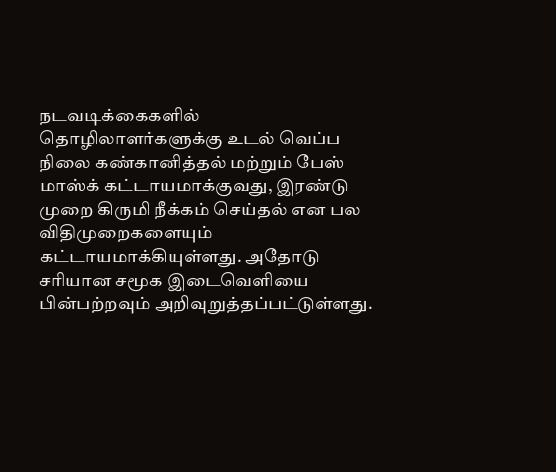நடவடிக்கைகளில் தொழிலாளர்களுக்கு உடல் வெப்ப நிலை கண்கானித்தல் மற்றும் பேஸ் மாஸ்க் கட்டாயமாக்குவது, இரண்டு முறை கிருமி நீக்கம் செய்தல் என பல விதிமுறைகளையும் கட்டாயமாக்கியுள்ளது. அதோடு சரியான சமூக இடைவெளியை பின்பற்றவும் அறிவுறுத்தப்பட்டுள்ளது.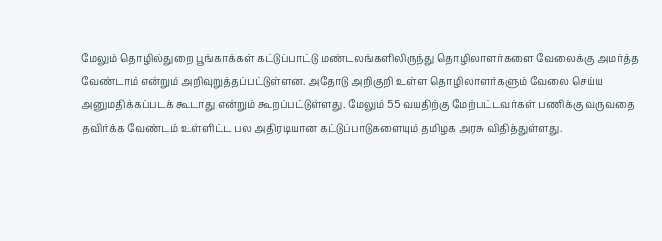மேலும் தொழில்துறை பூங்காக்கள் கட்டுப்பாட்டு மண்டலங்களிலிருந்து தொழிலாளர்களை வேலைக்கு அமர்த்த வேண்டாம் என்றும் அறிவுறுத்தப்பட்டுள்ளன. அதோடு அறிகுறி உள்ள தொழிலாளர்களும் வேலை செய்ய அனுமதிக்கப்படக் கூடாது என்றும் கூறப்பட்டுள்ளது. மேலும் 55 வயதிற்கு மேற்பட்டவர்கள் பணிக்கு வருவதை தவிர்க்க வேண்டம் உள்ளிட்ட பல அதிரடியான கட்டுப்பாடுகளையும் தமிழக அரசு விதித்துள்ளது.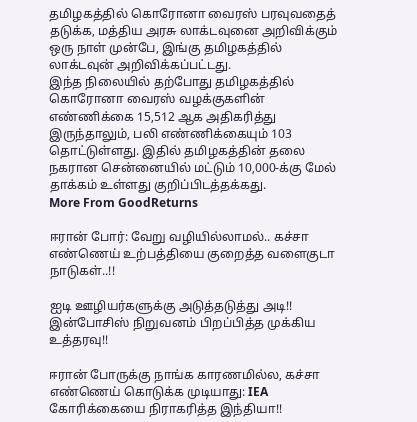தமிழகத்தில் கொரோனா வைரஸ் பரவுவதைத் தடுக்க, மத்திய அரசு லாக்டவுனை அறிவிக்கும் ஒரு நாள் முன்பே, இங்கு தமிழகத்தில் லாக்டவுன் அறிவிக்கப்பட்டது.
இந்த நிலையில் தற்போது தமிழகத்தில் கொரோனா வைரஸ் வழக்குகளின் எண்ணிக்கை 15,512 ஆக அதிகரித்து இருந்தாலும், பலி எண்ணிக்கையும் 103 தொட்டுள்ளது. இதில் தமிழகத்தின் தலை நகரான சென்னையில் மட்டும் 10,000-க்கு மேல் தாக்கம் உள்ளது குறிப்பிடத்தக்கது.
More From GoodReturns

ஈரான் போர்: வேறு வழியில்லாமல்.. கச்சா எண்ணெய் உற்பத்தியை குறைத்த வளைகுடா நாடுகள்..!!

ஐடி ஊழியர்களுக்கு அடுத்தடுத்து அடி!! இன்போசிஸ் நிறுவனம் பிறப்பித்த முக்கிய உத்தரவு!!

ஈரான் போருக்கு நாங்க காரணமில்ல, கச்சா எண்ணெய் கொடுக்க முடியாது: IEA கோரிக்கையை நிராகரித்த இந்தியா!!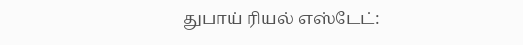துபாய் ரியல் எஸ்டேட்: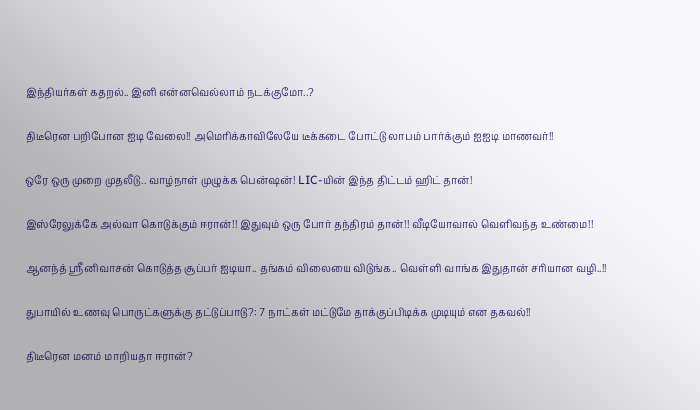இந்தியர்கள் கதறல்.. இனி என்னவெல்லாம் நடக்குமோ..?

திடீரென பறிபோன ஐடி வேலை!! அமெரிக்காவிலேயே டீக்கடை போட்டு லாபம் பார்க்கும் ஐஐடி மாணவர்!!

ஒரே ஒரு முறை முதலீடு.. வாழ்நாள் முழுக்க பென்ஷன்! LIC-யின் இந்த திட்டம் ஹிட் தான்!

இஸ்ரேலுக்கே அல்வா கொடுக்கும் ஈரான்!! இதுவும் ஒரு போர் தந்திரம் தான்!! வீடியோவால் வெளிவந்த உண்மை!!

ஆனந்த் ஸ்ரீனிவாசன் கொடுத்த சூப்பர் ஐடியா.. தங்கம் விலையை விடுங்க.. வெள்ளி வாங்க இதுதான் சரியான வழி..!!

துபாயில் உணவு பொருட்களுக்கு தட்டுப்பாடு?: 7 நாட்கள் மட்டுமே தாக்குப்பிடிக்க முடியும் என தகவல்!!

திடீரென மனம் மாறியதா ஈரான்?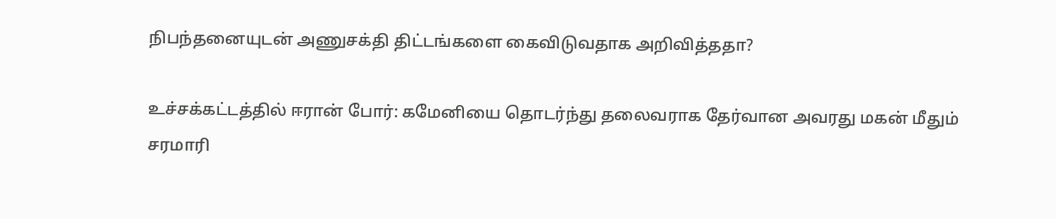நிபந்தனையுடன் அணுசக்தி திட்டங்களை கைவிடுவதாக அறிவித்ததா?

உச்சக்கட்டத்தில் ஈரான் போர்: கமேனியை தொடர்ந்து தலைவராக தேர்வான அவரது மகன் மீதும் சரமாரி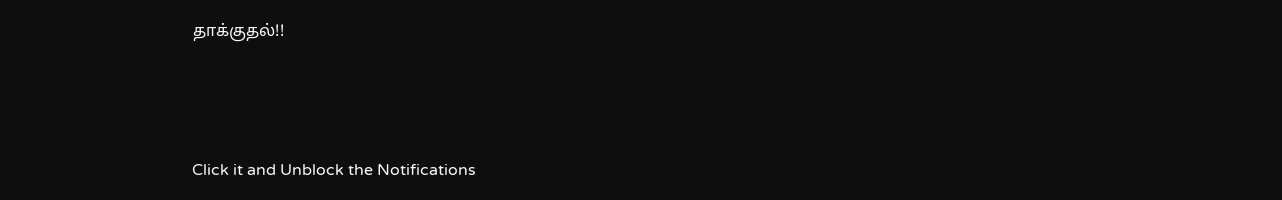தாக்குதல்!!



Click it and Unblock the Notifications